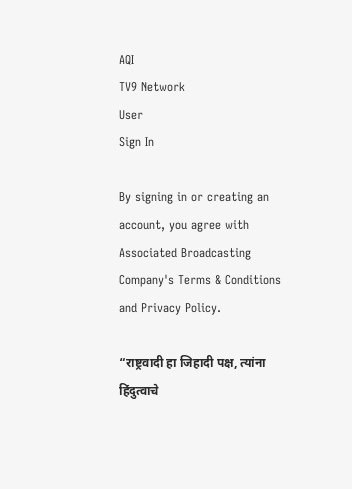AQI
TV9 Network
User
Sign In

By signing in or creating an account, you agree with Associated Broadcasting Company's Terms & Conditions and Privacy Policy.

“राष्ट्रवादी हा जिहादी पक्ष, त्यांना हिंदुत्वाचे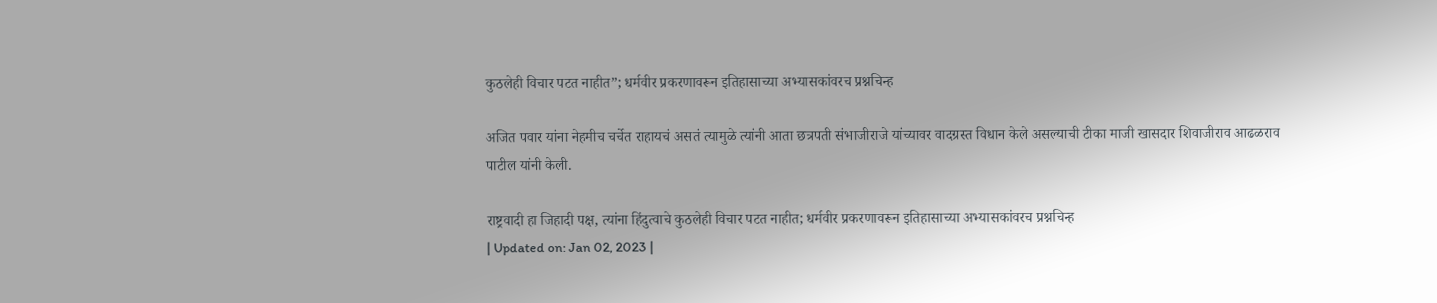कुठलेही विचार पटत नाहीत”; धर्मवीर प्रकरणावरून इतिहासाच्या अभ्यासकांवरच प्रश्नचिन्ह

अजित पवार यांना नेहमीच चर्चेत राहायचं असतं त्यामुळे त्यांनी आता छत्रपती संभाजीराजे यांच्यावर वादग्रस्त विधान केले असल्याची टीका माजी खासदार शिवाजीराव आढळराव पाटील यांनी केली.

राष्ट्रवादी हा जिहादी पक्ष, त्यांना हिंदुत्वाचे कुठलेही विचार पटत नाहीत; धर्मवीर प्रकरणावरून इतिहासाच्या अभ्यासकांवरच प्रश्नचिन्ह
| Updated on: Jan 02, 2023 |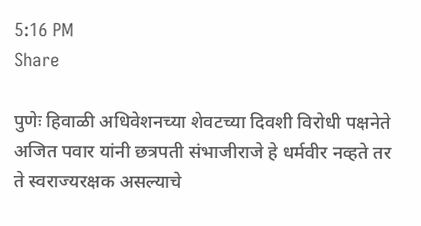5:16 PM
Share

पुणेः हिवाळी अधिवेशनच्या शेवटच्या दिवशी विरोधी पक्षनेते अजित पवार यांनी छत्रपती संभाजीराजे हे धर्मवीर नव्हते तर ते स्वराज्यरक्षक असल्याचे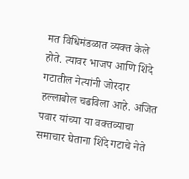मत विधिमंडळात व्यक्त केले होते. त्यावर भाजप आणि शिंदे गटातील नेत्यांनी जोरदार हल्लाबोल चढविला आहे. अजित पवार यांच्या या वक्तव्याचा समाचार घेताना शिंदे गटाचे नेते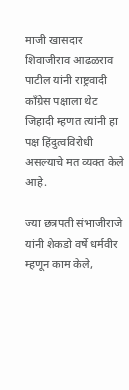माजी खासदार शिवाजीराव आढळराव पाटील यांनी राष्ट्रवादी काँग्रेस पक्षाला थेट जिहादी म्हणत त्यांनी हा पक्ष हिंदुत्वविरोधी असल्याचे मत व्यक्त केले आहे.

ज्या छत्रपती संभाजीराजे यांनी शेकडो वर्षे धर्मवीर म्हणून काम केले,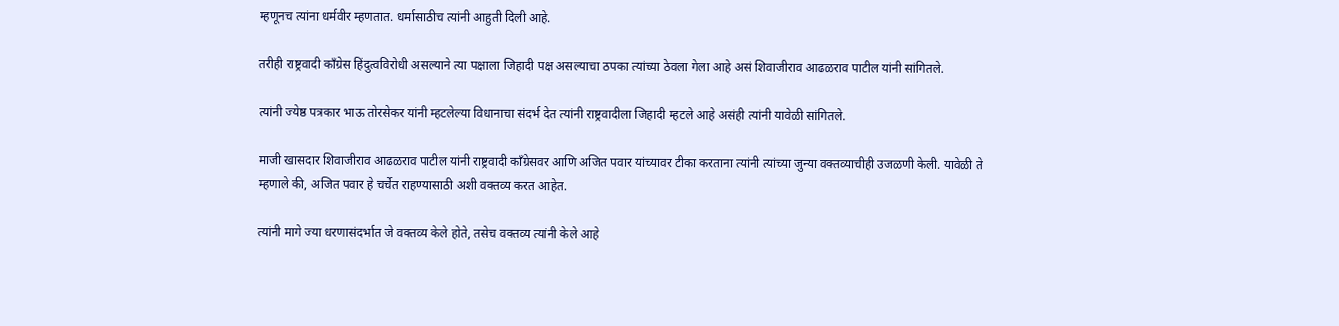म्हणूनच त्यांना धर्मवीर म्हणतात. धर्मासाठीच त्यांनी आहुती दिली आहे.

तरीही राष्ट्रवादी काँग्रेस हिंदुत्वविरोधी असल्याने त्या पक्षाला जिहादी पक्ष असल्याचा ठपका त्यांच्या ठेवला गेला आहे असं शिवाजीराव आढळराव पाटील यांनी सांगितले.

त्यांनी ज्येष्ठ पत्रकार भाऊ तोरसेकर यांनी म्हटलेल्या विधानाचा संदर्भ देत त्यांनी राष्ट्रवादीला जिहादी म्हटले आहे असंही त्यांनी यावेळी सांगितले.

माजी खासदार शिवाजीराव आढळराव पाटील यांनी राष्ट्रवादी काँग्रेसवर आणि अजित पवार यांच्यावर टीका करताना त्यांनी त्यांच्या जुन्या वक्तव्याचीही उजळणी केली. यावेळी ते म्हणाले की, अजित पवार हे चर्चेत राहण्यासाठी अशी वक्तव्य करत आहेत.

त्यांनी मागे ज्या धरणासंदर्भात जे वक्तव्य केले होते, तसेच वक्तव्य त्यांनी केले आहे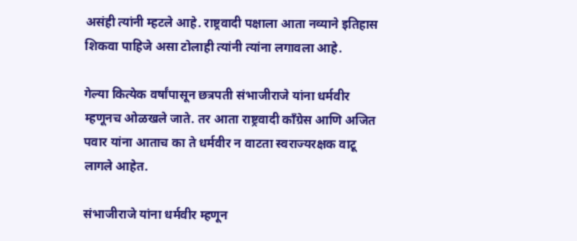असंही त्यांनी म्हटले आहे. राष्ट्रवादी पक्षाला आता नव्याने इतिहास शिकवा पाहिजे असा टोलाही त्यांनी त्यांना लगावला आहे.

गेल्या कित्येक वर्षांपासून छत्रपती संभाजीराजे यांना धर्मवीर म्हणूनच ओळखले जाते. तर आता राष्ट्रवादी काँग्रेस आणि अजित पवार यांना आताच का ते धर्मवीर न वाटता स्वराज्यरक्षक वाटू लागले आहेत.

संभाजीराजे यांना धर्मवीर म्हणून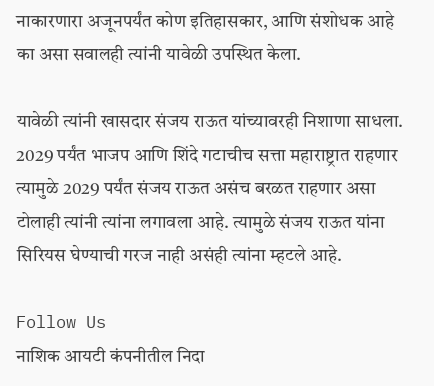नाकारणारा अजूनपर्यंत कोण इतिहासकार, आणि संशोधक आहे का असा सवालही त्यांनी यावेळी उपस्थित केला.

यावेळी त्यांनी खासदार संजय राऊत यांच्यावरही निशाणा साधला. 2029 पर्यंत भाजप आणि शिंदे गटाचीच सत्ता महाराष्ट्रात राहणार त्यामुळे 2029 पर्यंत संजय राऊत असंच बरळत राहणार असा टोलाही त्यांनी त्यांना लगावला आहे. त्यामुळे संजय राऊत यांना सिरियस घेण्याची गरज नाही असंही त्यांना म्हटले आहे.

Follow Us
नाशिक आयटी कंपनीतील निदा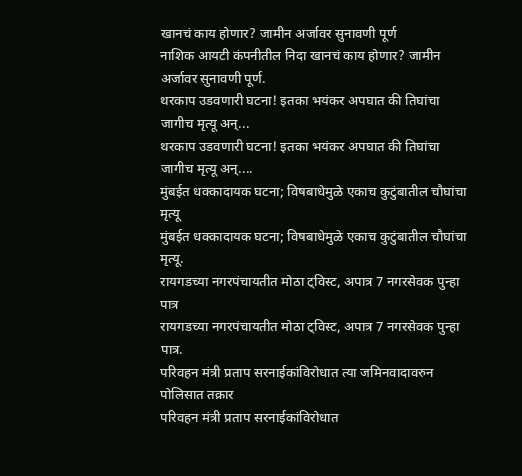खानचं काय होणार? जामीन अर्जावर सुनावणी पूर्ण
नाशिक आयटी कंपनीतील निदा खानचं काय होणार? जामीन अर्जावर सुनावणी पूर्ण.
थरकाप उडवणारी घटना! इतका भयंकर अपघात की तिघांचा जागीच मृत्यू अन्...
थरकाप उडवणारी घटना! इतका भयंकर अपघात की तिघांचा जागीच मृत्यू अन्....
मुंबईत धक्कादायक घटना; विषबाधेमुळे एकाच कुटुंबातील चौघांचा मृत्यू
मुंबईत धक्कादायक घटना; विषबाधेमुळे एकाच कुटुंबातील चौघांचा मृत्यू.
रायगडच्या नगरपंचायतीत मोठा ट्विस्ट, अपात्र 7 नगरसेवक पुन्हा पात्र
रायगडच्या नगरपंचायतीत मोठा ट्विस्ट, अपात्र 7 नगरसेवक पुन्हा पात्र.
परिवहन मंत्री प्रताप सरनाईकांविरोधात त्या जमिनवादावरुन पोलिसात तक्रार
परिवहन मंत्री प्रताप सरनाईकांविरोधात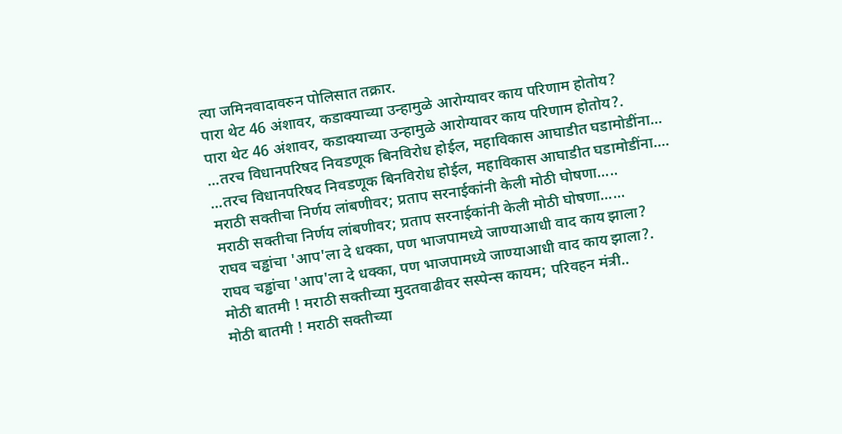त्या जमिनवादावरुन पोलिसात तक्रार.
पारा थेट 46 अंशावर, कडाक्याच्या उन्हामुळे आरोग्यावर काय परिणाम होतोय?
पारा थेट 46 अंशावर, कडाक्याच्या उन्हामुळे आरोग्यावर काय परिणाम होतोय?.
...तरच विधानपरिषद निवडणूक बिनविरोध होईल, महाविकास आघाडीत घडामोडींना...
...तरच विधानपरिषद निवडणूक बिनविरोध होईल, महाविकास आघाडीत घडामोडींना....
मराठी सक्तीचा निर्णय लांबणीवर; प्रताप सरनाईकांनी केली मोठी घोषणा.....
मराठी सक्तीचा निर्णय लांबणीवर; प्रताप सरनाईकांनी केली मोठी घोषणा......
राघव चड्ढांचा 'आप'ला दे धक्का, पण भाजपामध्ये जाण्याआधी वाद काय झाला?
राघव चड्ढांचा 'आप'ला दे धक्का, पण भाजपामध्ये जाण्याआधी वाद काय झाला?.
मोठी बातमी ! मराठी सक्तीच्या मुदतवाढीवर सस्पेन्स कायम; परिवहन मंत्री..
मोठी बातमी ! मराठी सक्तीच्या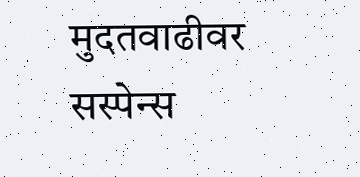मुदतवाढीवर सस्पेन्स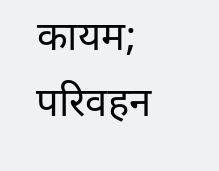कायम; परिवहन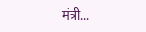मंत्री...